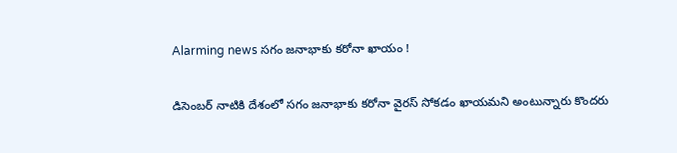Alarming news సగం జనాభాకు కరోనా ఖాయం !

డిసెంబర్ నాటికి దేశంలో సగం జనాభాకు కరోనా వైరస్ సోకడం ఖాయమని అంటున్నారు కొందరు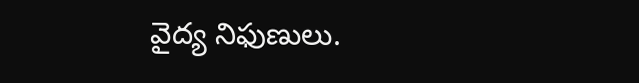వైద్య నిఫుణులు.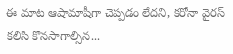ఈ మాట ఆషామాషీగా చెప్పడం లేదని, కరోనా వైరస్ కలిసి కొనసాగాల్సిన...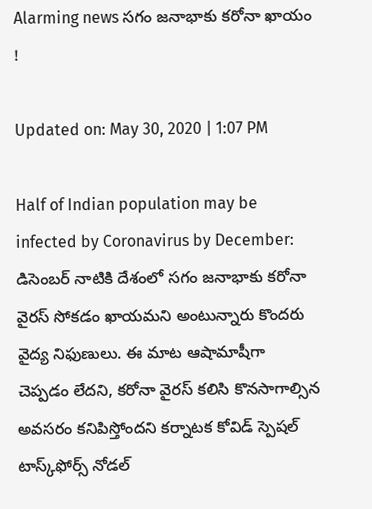Alarming news సగం జనాభాకు కరోనా ఖాయం !

Updated on: May 30, 2020 | 1:07 PM

Half of Indian population may be infected by Coronavirus by December:  డిసెంబర్ నాటికి దేశంలో సగం జనాభాకు కరోనా వైరస్ సోకడం ఖాయమని అంటున్నారు కొందరు వైద్య నిఫుణులు. ఈ మాట ఆషామాషీగా చెప్పడం లేదని, కరోనా వైరస్ కలిసి కొనసాగాల్సిన అవసరం కనిపిస్తోందని కర్నాటక కోవిడ్ స్పెషల్ టాస్క్‌ఫోర్స్ నోడల్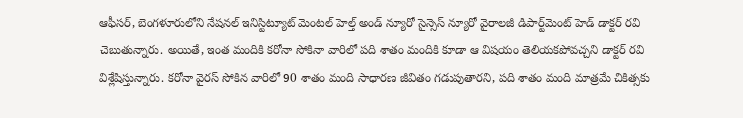ఆఫీసర్, బెంగళూరులోని నేషనల్ ఇనిస్టిట్యూట్ మెంటల్ హెల్త్ అండ్ న్యూరో సైన్సెస్ న్యూరో వైరాలజీ డిపార్ట్‌మెంట్ హెడ్ డాక్టర్ రవి చెబుతున్నారు. అయితే, ఇంత మందికి కరోనా సోకినా వారిలో పది శాతం మందికి కూడా ఆ విషయం తెలియకపోవచ్చని డాక్టర్ రవి విశ్లేషిస్తున్నారు. కరోనా వైరస్ సోకిన వారిలో 90 శాతం మంది సాధారణ జీవితం గడుపుతారని, పది శాతం మంది మాత్రమే చికిత్సకు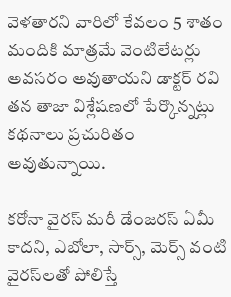వెళతారని వారిలో కేవలం 5 శాతం మందికి మాత్రమే వెంటిలేటర్లు అవసరం అవుతాయని డాక్టర్ రవి తన తాజా విశ్లేషణలో పేర్కొన్నట్లు కథనాలు ప్రచురితం అవుతున్నాయి.

కరోనా వైరస్ మరీ డేంజరస్ ఏమీ కాదని, ఎబోలా, సార్స్, మెర్స్ వంటి వైరస్‌లతో పోలిస్తే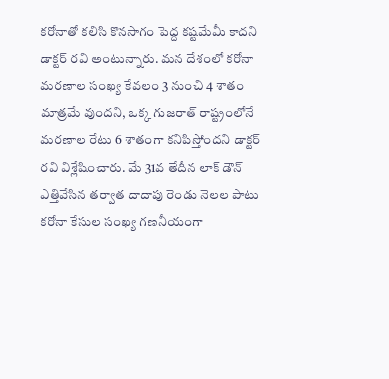కరోనాతో కలిసి కొనసాగం పెద్ద కష్టమేమీ కాదని డాక్టర్ రవి అంటున్నారు. మన దేశంలో కరోనా మరణాల సంఖ్య కేవలం 3 నుంచి 4 శాతం మాత్రమే వుందని, ఒక్క గుజరాత్ రాష్ట్రంలోనే మరణాల రేటు 6 శాతంగా కనిపిస్తోందని డాక్టర్ రవి విశ్లేషించారు. మే 31వ తేదీన లాక్ డౌన్ ఎత్తివేసిన తర్వాత దాదాపు రెండు నెలల పాటు కరోనా కేసుల సంఖ్య గణనీయంగా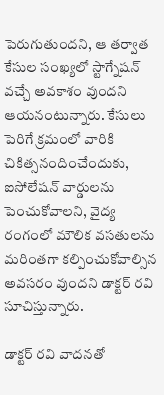పెరుగుతుందని, ఆ తర్వాత కేసుల సంఖ్యలో స్టాగ్నేషన్ వచ్చే అవకాశం వుందని ఆయనంటున్నారు. కేసులు పెరిగే క్రమంలో వారికి చికిత్సనందించేందుకు, ఐసోలేషన్ వార్డులను పెంచుకోవాలని, వైద్య రంగంలో మౌలిక వసతులను మరింతగా కల్పించుకోవాల్సిన అవసరం వుందని డాక్టర్ రవి సూచిస్తున్నారు.

డాక్టర్ రవి వాదనతో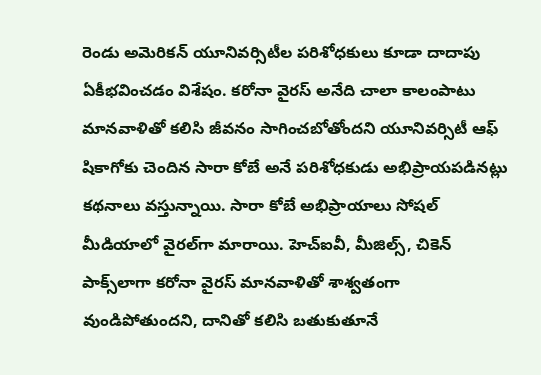రెండు అమెరికన్ యూనివర్సిటీల పరిశోధకులు కూడా దాదాపు ఏకీభవించడం విశేషం. కరోనా వైరస్ అనేది చాలా కాలంపాటు మానవాళితో కలిసి జీవనం సాగించబోతోందని యూనివర్సిటీ ఆఫ్ షికాగోకు చెందిన సారా కోబే అనే పరిశోధకుడు అభిప్రాయపడినట్లు కథనాలు వస్తున్నాయి. సారా కోబే అభిప్రాయాలు సోషల్ మీడియాలో వైరల్‌గా మారాయి. హెచ్ఐవీ, మీజిల్స్, చికెన్ పాక్స్‌లాగా కరోనా వైరస్ మానవాళితో శాశ్వతంగా వుండిపోతుందని, దానితో కలిసి బతుకుతూనే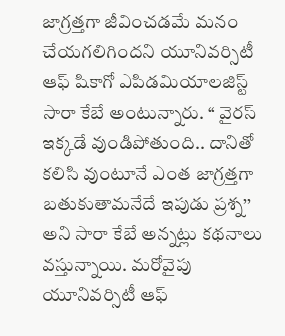జాగ్రత్తగా జీవించడమే మనం చేయగలిగిందని యూనివర్సిటీ ఆఫ్ షికాగో ఎపిడమియాలజిస్ట్ సారా కేబే అంటున్నారు. ‘‘ వైరస్ ఇక్కడే వుండిపోతుంది.. దానితో కలిసి వుంటూనే ఎంత జాగ్రత్తగా బతుకుతామనేదే ఇపుడు ప్రశ్న’’ అని సారా కేబే అన్నట్లు కథనాలు వస్తున్నాయి. మరోవైపు యూనివర్సిటీ ఆఫ్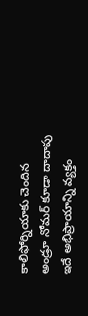కాలిఫోర్నియాకు చెందిన అండ్రూ నోమర్ కూడా దాదాపు ఇదే అభిప్రాయాన్ని వ్యక్తం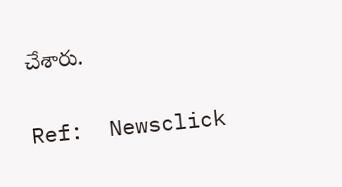చేశారు.

Ref:  Newsclick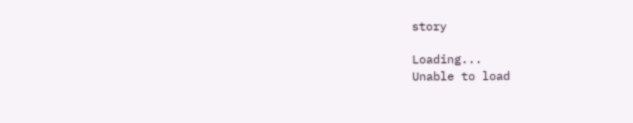story

Loading...
Unable to load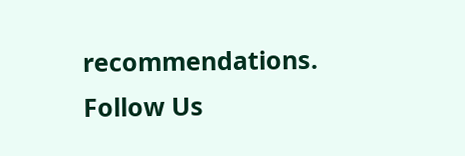recommendations.
Follow Us